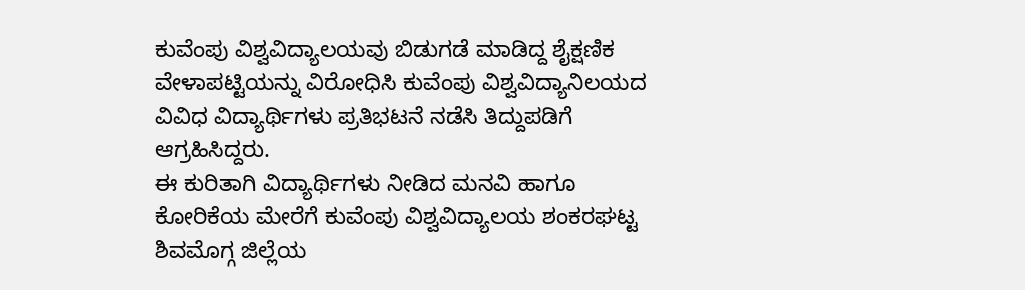ಕುವೆಂಪು ವಿಶ್ವವಿದ್ಯಾಲಯವು ಬಿಡುಗಡೆ ಮಾಡಿದ್ದ ಶೈಕ್ಷಣಿಕ ವೇಳಾಪಟ್ಟಿಯನ್ನು ವಿರೋಧಿಸಿ ಕುವೆಂಪು ವಿಶ್ವವಿದ್ಯಾನಿಲಯದ ವಿವಿಧ ವಿದ್ಯಾರ್ಥಿಗಳು ಪ್ರತಿಭಟನೆ ನಡೆಸಿ ತಿದ್ದುಪಡಿಗೆ ಆಗ್ರಹಿಸಿದ್ದರು.
ಈ ಕುರಿತಾಗಿ ವಿದ್ಯಾರ್ಥಿಗಳು ನೀಡಿದ ಮನವಿ ಹಾಗೂ ಕೋರಿಕೆಯ ಮೇರೆಗೆ ಕುವೆಂಪು ವಿಶ್ವವಿದ್ಯಾಲಯ ಶಂಕರಘಟ್ಟ ಶಿವಮೊಗ್ಗ ಜಿಲ್ಲೆಯ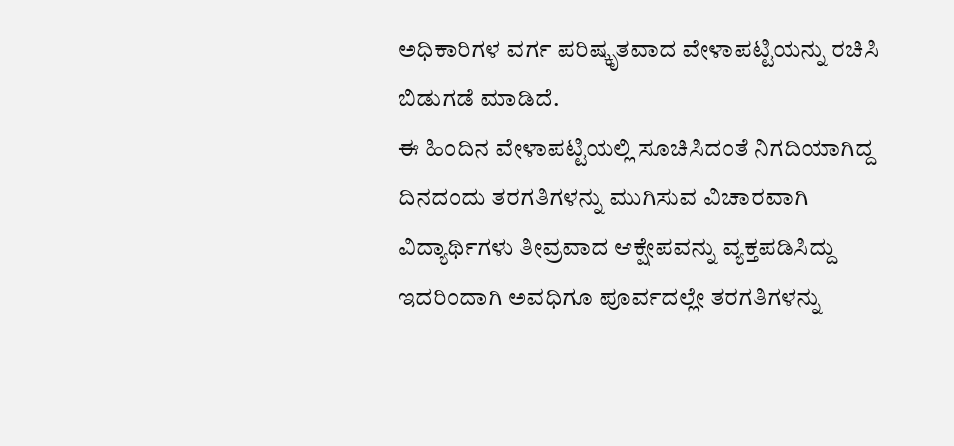ಅಧಿಕಾರಿಗಳ ವರ್ಗ ಪರಿಷ್ಕೃತವಾದ ವೇಳಾಪಟ್ಟಿಯನ್ನು ರಚಿಸಿ ಬಿಡುಗಡೆ ಮಾಡಿದೆ.
ಈ ಹಿಂದಿನ ವೇಳಾಪಟ್ಟಿಯಲ್ಲಿ ಸೂಚಿಸಿದಂತೆ ನಿಗದಿಯಾಗಿದ್ದ ದಿನದಂದು ತರಗತಿಗಳನ್ನು ಮುಗಿಸುವ ವಿಚಾರವಾಗಿ ವಿದ್ಯಾರ್ಥಿಗಳು ತೀವ್ರವಾದ ಆಕ್ಷೇಪವನ್ನು ವ್ಯಕ್ತಪಡಿಸಿದ್ದು ಇದರಿಂದಾಗಿ ಅವಧಿಗೂ ಪೂರ್ವದಲ್ಲೇ ತರಗತಿಗಳನ್ನು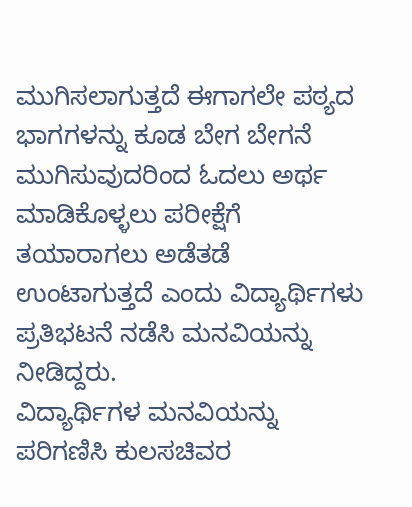ಮುಗಿಸಲಾಗುತ್ತದೆ ಈಗಾಗಲೇ ಪಠ್ಯದ ಭಾಗಗಳನ್ನು ಕೂಡ ಬೇಗ ಬೇಗನೆ ಮುಗಿಸುವುದರಿಂದ ಓದಲು ಅರ್ಥ ಮಾಡಿಕೊಳ್ಳಲು ಪರೀಕ್ಷೆಗೆ ತಯಾರಾಗಲು ಅಡೆತಡೆ ಉಂಟಾಗುತ್ತದೆ ಎಂದು ವಿದ್ಯಾರ್ಥಿಗಳು ಪ್ರತಿಭಟನೆ ನಡೆಸಿ ಮನವಿಯನ್ನು ನೀಡಿದ್ದರು.
ವಿದ್ಯಾರ್ಥಿಗಳ ಮನವಿಯನ್ನು ಪರಿಗಣಿಸಿ ಕುಲಸಚಿವರ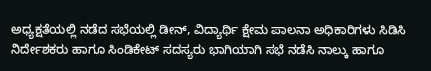ಅಧ್ಯಕ್ಷತೆಯಲ್ಲಿ ನಡೆದ ಸಭೆಯಲ್ಲಿ ಡೀನ್, ವಿದ್ಯಾರ್ಥಿ ಕ್ಷೇಮ ಪಾಲನಾ ಅಧಿಕಾರಿಗಳು ಸಿಡಿಸಿ ನಿರ್ದೇಶಕರು ಹಾಗೂ ಸಿಂಡಿಕೇಟ್ ಸದಸ್ಯರು ಭಾಗಿಯಾಗಿ ಸಭೆ ನಡೆಸಿ ನಾಲ್ಕು ಹಾಗೂ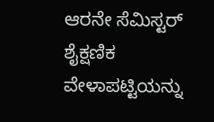ಆರನೇ ಸೆಮಿಸ್ಟರ್ ಶೈಕ್ಷಣಿಕ ವೇಳಾಪಟ್ಟಿಯನ್ನು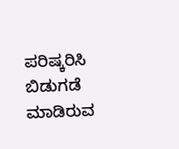ಪರಿಷ್ಕರಿಸಿ ಬಿಡುಗಡೆ ಮಾಡಿರುವ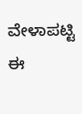ವೇಳಾಪಟ್ಟಿ ಈ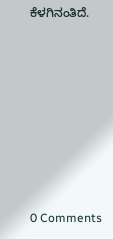ಕೆಳಗಿನಂತಿದೆ.








0 Comments